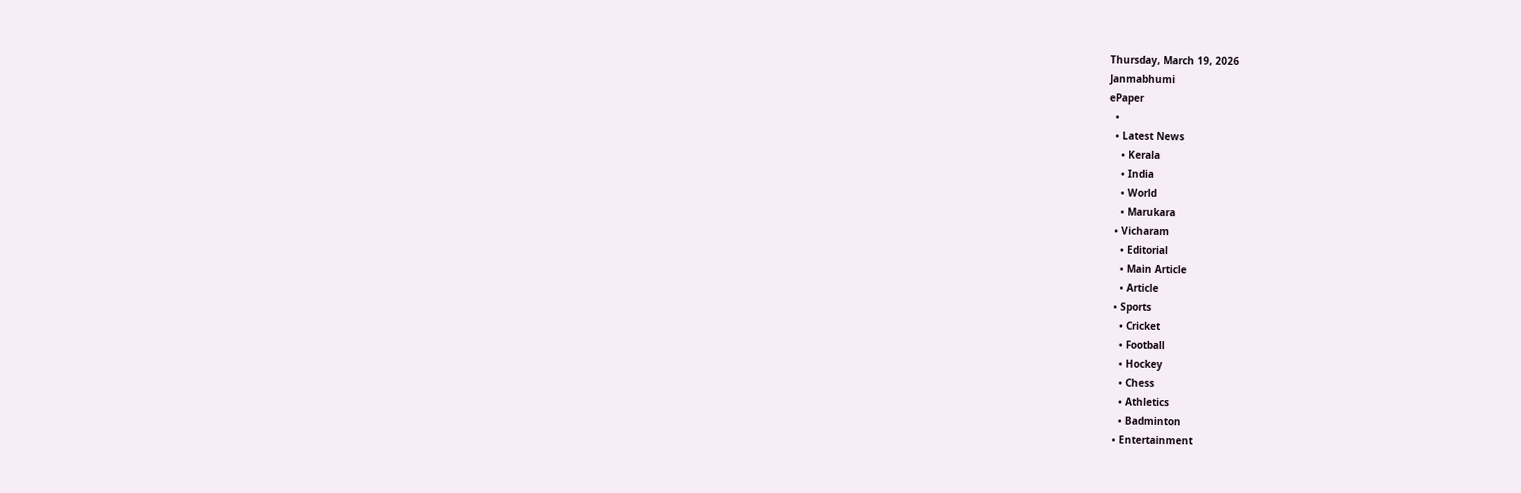Thursday, March 19, 2026
Janmabhumi
ePaper
  •
  • Latest News
    • Kerala
    • India
    • World
    • Marukara
  • Vicharam
    • Editorial
    • Main Article
    • Article
  • Sports
    • Cricket
    • Football
    • Hockey
    • Chess
    • Athletics
    • Badminton
  • Entertainment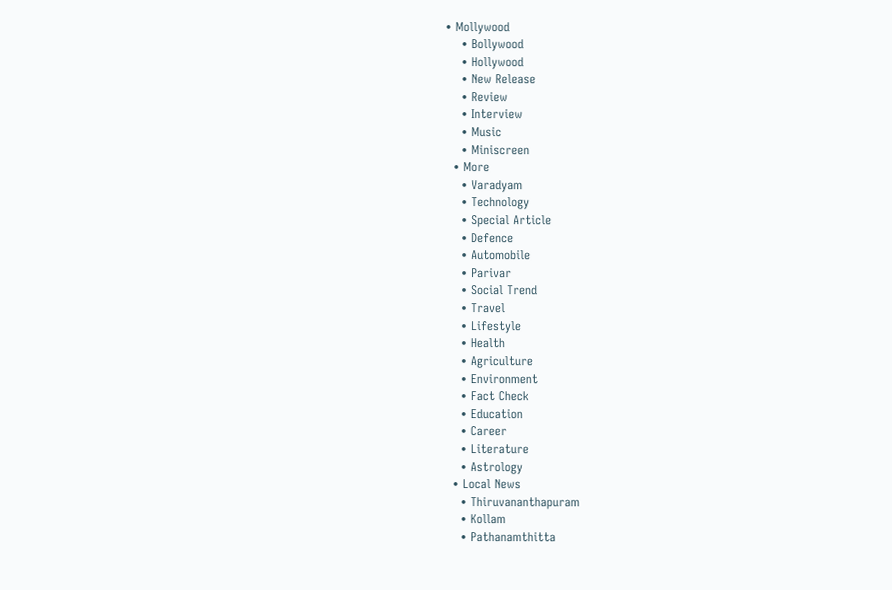• Mollywood
    • Bollywood
    • Hollywood
    • New Release
    • Review
    • Interview
    • Music
    • Miniscreen
  • More
    • Varadyam
    • Technology
    • Special Article
    • Defence
    • Automobile
    • Parivar
    • Social Trend
    • Travel
    • Lifestyle
    • Health
    • Agriculture
    • Environment
    • Fact Check
    • Education
    • Career
    • Literature
    • Astrology
  • Local News
    • Thiruvananthapuram
    • Kollam
    • Pathanamthitta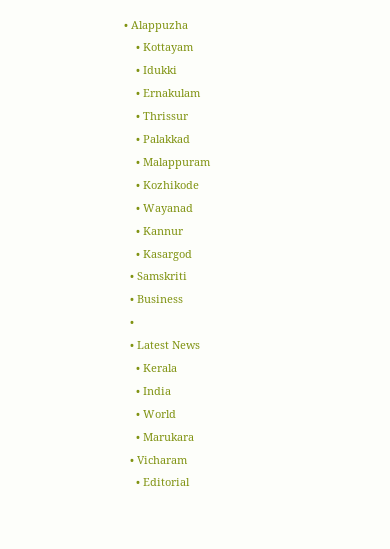• Alappuzha
    • Kottayam
    • Idukki
    • Ernakulam
    • Thrissur
    • Palakkad
    • Malappuram
    • Kozhikode
    • Wayanad
    • Kannur
    • Kasargod
  • Samskriti
  • Business
  •
  • Latest News
    • Kerala
    • India
    • World
    • Marukara
  • Vicharam
    • Editorial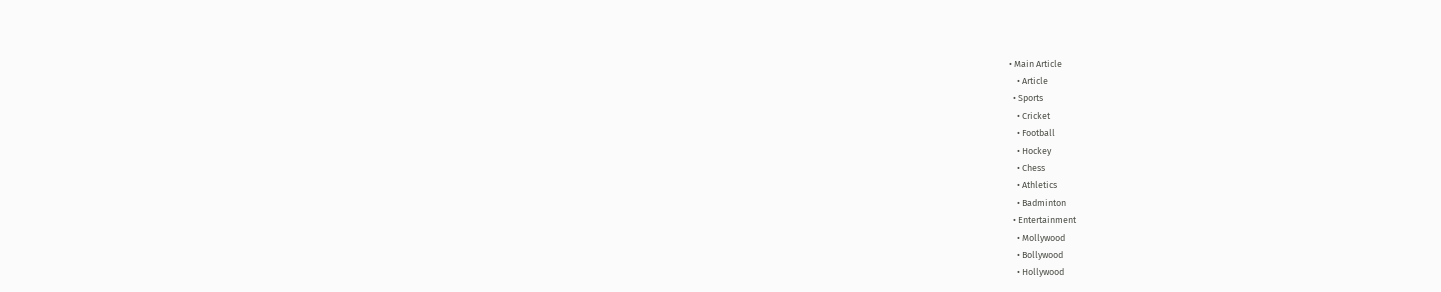• Main Article
    • Article
  • Sports
    • Cricket
    • Football
    • Hockey
    • Chess
    • Athletics
    • Badminton
  • Entertainment
    • Mollywood
    • Bollywood
    • Hollywood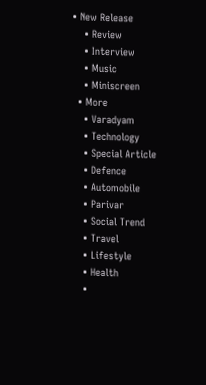• New Release
    • Review
    • Interview
    • Music
    • Miniscreen
  • More
    • Varadyam
    • Technology
    • Special Article
    • Defence
    • Automobile
    • Parivar
    • Social Trend
    • Travel
    • Lifestyle
    • Health
    •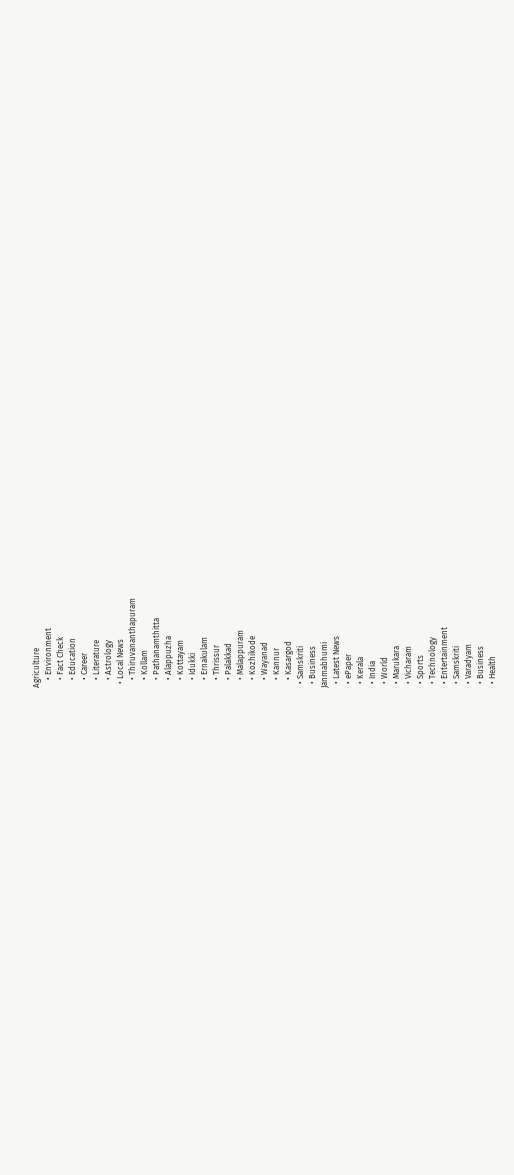Agriculture
    • Environment
    • Fact Check
    • Education
    • Career
    • Literature
    • Astrology
  • Local News
    • Thiruvananthapuram
    • Kollam
    • Pathanamthitta
    • Alappuzha
    • Kottayam
    • Idukki
    • Ernakulam
    • Thrissur
    • Palakkad
    • Malappuram
    • Kozhikode
    • Wayanad
    • Kannur
    • Kasargod
  • Samskriti
  • Business
Janmabhumi
  • Latest News
  • ePaper
  • Kerala
  • India
  • World
  • Marukara
  • Vicharam
  • Sports
  • Technology
  • Entertainment
  • Samskriti
  • Varadyam
  • Business
  • Health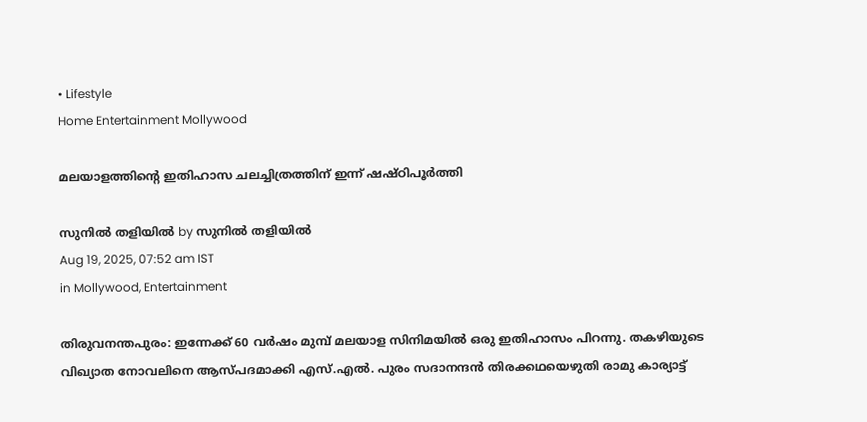• Lifestyle
Home Entertainment Mollywood

മലയാളത്തിന്റെ ഇതിഹാസ ചലച്ചിത്രത്തിന് ഇന്ന് ഷഷ്ഠിപൂര്‍ത്തി

സുനില്‍ തളിയില്‍ by സുനില്‍ തളിയില്‍
Aug 19, 2025, 07:52 am IST
in Mollywood, Entertainment

തിരുവനന്തപുരം: ഇന്നേക്ക് 60 വര്‍ഷം മുമ്പ് മലയാള സിനിമയില്‍ ഒരു ഇതിഹാസം പിറന്നു. തകഴിയുടെ വിഖ്യാത നോവലിനെ ആസ്പദമാക്കി എസ്.എല്‍. പുരം സദാനന്ദന്‍ തിരക്കഥയെഴുതി രാമു കാര്യാട്ട്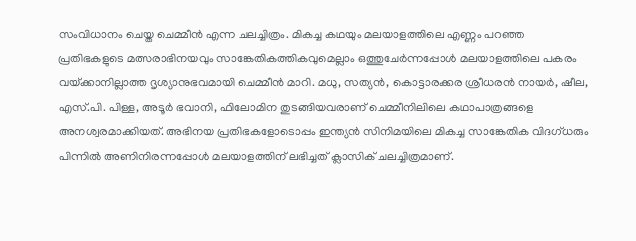സംവിധാനം ചെയ്ത ചെമ്മീന്‍ എന്ന ചലച്ചിത്രം. മികച്ച കഥയും മലയാളത്തിലെ എണ്ണം പറഞ്ഞ പ്രതിഭകളുടെ മത്സരാഭിനയവും സാങ്കേതികത്തികവുമെല്ലാം ഒത്തുചേര്‍ന്നപ്പോള്‍ മലയാളത്തിലെ പകരം വയ്‌ക്കാനില്ലാത്ത ദൃശ്യാനുഭവമായി ചെമ്മീന്‍ മാറി. മധു, സത്യന്‍, കൊട്ടാരക്കര ശ്രീധരന്‍ നായര്‍, ഷീല, എസ്.പി. പിള്ള, അടൂര്‍ ഭവാനി, ഫിലോമിന തുടങ്ങിയവരാണ് ചെമ്മീനിലിലെ കഥാപാത്രങ്ങളെ അനശ്വരമാക്കിയത്. അഭിനയ പ്രതിഭകളോടൊപ്പം ഇന്ത്യന്‍ സിനിമയിലെ മികച്ച സാങ്കേതിക വിദഗ്ധരും പിന്നില്‍ അണിനിരന്നപ്പോള്‍ മലയാളത്തിന് ലഭിച്ചത് ക്ലാസിക് ചലച്ചിത്രമാണ്.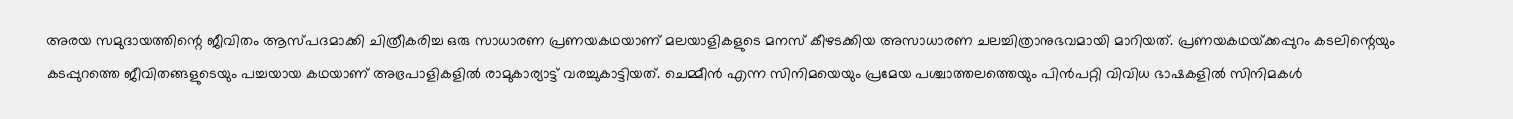അരയ സമുദായത്തിന്റെ ജീവിതം ആസ്പദമാക്കി ചിത്രീകരിച്ച ഒരു സാധാരണ പ്രണയകഥയാണ് മലയാളികളുടെ മനസ് കീഴടക്കിയ അസാധാരണ ചലച്ചിത്രാനുഭവമായി മാറിയത്. പ്രണയകഥയ്‌ക്കപ്പുറം കടലിന്റെയും കടപ്പുറത്തെ ജീവിതങ്ങളുടെയും പച്ചയായ കഥയാണ് അഭ്രപാളികളില്‍ രാമുകാര്യാട്ട് വരച്ചുകാട്ടിയത്. ചെമ്മീന്‍ എന്ന സിനിമയെയും പ്രമേയ പശ്ചാത്തലത്തെയും പിന്‍പറ്റി വിവിധ ഭാഷകളില്‍ സിനിമകള്‍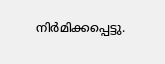നിര്‍മിക്കപ്പെട്ടു.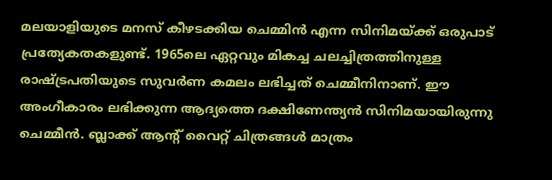മലയാളിയുടെ മനസ് കീഴടക്കിയ ചെമ്മിന്‍ എന്ന സിനിമയ്‌ക്ക് ഒരുപാട് പ്രത്യേകതകളുണ്ട്. 1965ലെ ഏറ്റവും മികച്ച ചലച്ചിത്രത്തിനുള്ള രാഷ്‌ട്രപതിയുടെ സുവര്‍ണ കമലം ലഭിച്ചത് ചെമ്മീനിനാണ്. ഈ അംഗീകാരം ലഭിക്കുന്ന ആദ്യത്തെ ദക്ഷിണേന്ത്യന്‍ സിനിമയായിരുന്നു ചെമ്മീന്‍. ബ്ലാക്ക് ആന്റ് വൈറ്റ് ചിത്രങ്ങള്‍ മാത്രം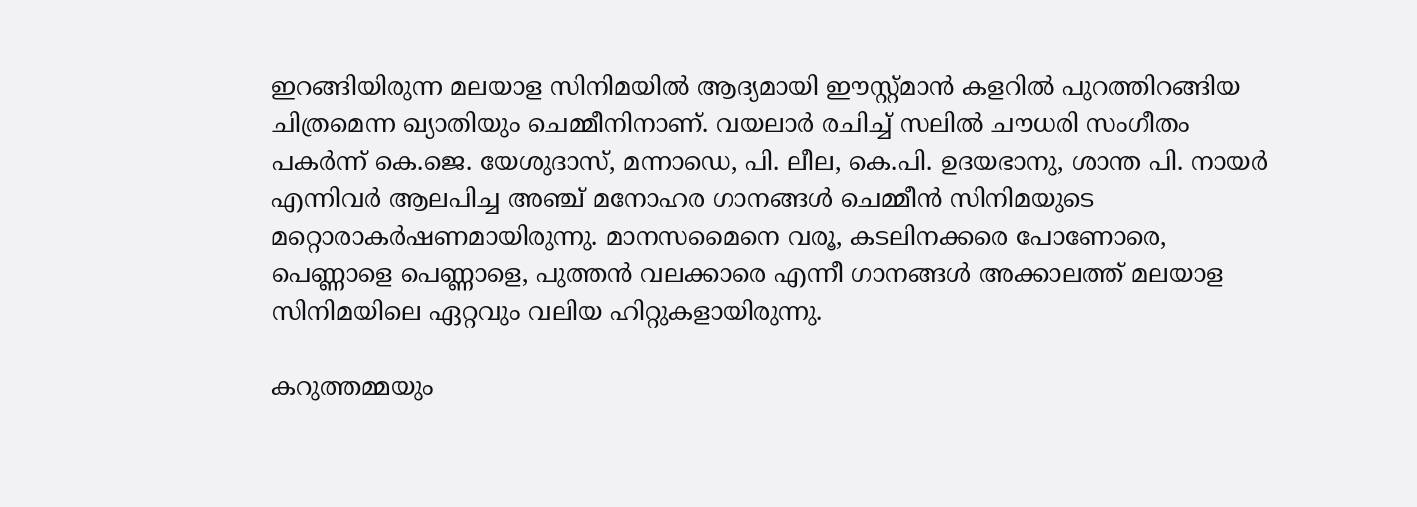ഇറങ്ങിയിരുന്ന മലയാള സിനിമയില്‍ ആദ്യമായി ഈസ്റ്റ്മാന്‍ കളറില്‍ പുറത്തിറങ്ങിയ ചിത്രമെന്ന ഖ്യാതിയും ചെമ്മീനിനാണ്. വയലാര്‍ രചിച്ച് സലില്‍ ചൗധരി സംഗീതം പകര്‍ന്ന് കെ.ജെ. യേശുദാസ്, മന്നാഡെ, പി. ലീല, കെ.പി. ഉദയഭാനു, ശാന്ത പി. നായര്‍ എന്നിവര്‍ ആലപിച്ച അഞ്ച് മനോഹര ഗാനങ്ങള്‍ ചെമ്മീന്‍ സിനിമയുടെ മറ്റൊരാകര്‍ഷണമായിരുന്നു. മാനസമൈനെ വരൂ, കടലിനക്കരെ പോണോരെ, പെണ്ണാളെ പെണ്ണാളെ, പുത്തന്‍ വലക്കാരെ എന്നീ ഗാനങ്ങള്‍ അക്കാലത്ത് മലയാള സിനിമയിലെ ഏറ്റവും വലിയ ഹിറ്റുകളായിരുന്നു.

കറുത്തമ്മയും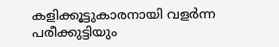കളിക്കൂട്ടുകാരനായി വളര്‍ന്ന പരീക്കുട്ടിയും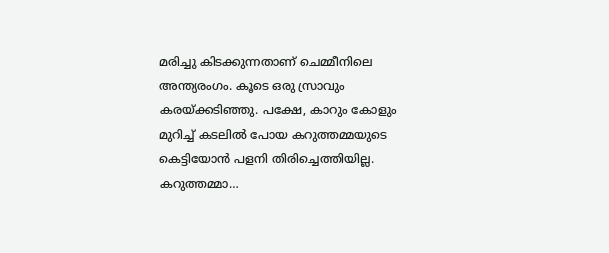മരിച്ചു കിടക്കുന്നതാണ് ചെമ്മീനിലെ അന്ത്യരംഗം. കൂടെ ഒരു സ്രാവും കരയ്‌ക്കടിഞ്ഞു. പക്ഷേ, കാറും കോളും മുറിച്ച് കടലില്‍ പോയ കറുത്തമ്മയുടെ കെട്ടിയോന്‍ പളനി തിരിച്ചെത്തിയില്ല. കറുത്തമ്മാ…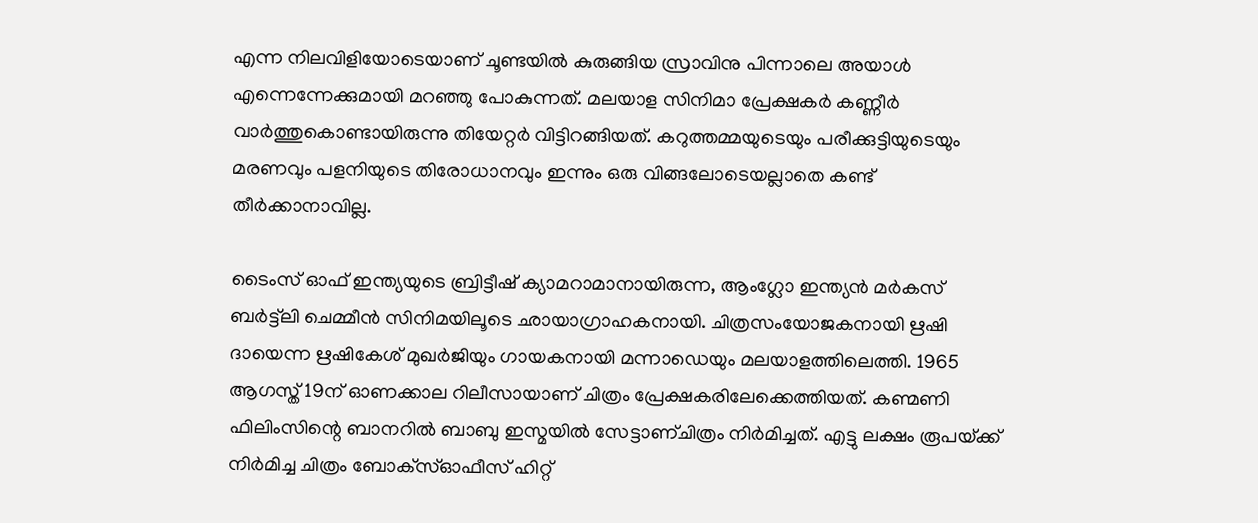എന്ന നിലവിളിയോടെയാണ് ചൂണ്ടയില്‍ കുരുങ്ങിയ സ്രാവിനു പിന്നാലെ അയാള്‍ എന്നെന്നേക്കുമായി മറഞ്ഞു പോകുന്നത്. മലയാള സിനിമാ പ്രേക്ഷകര്‍ കണ്ണീര്‍ വാര്‍ത്തുകൊണ്ടായിരുന്നു തിയേറ്റര്‍ വിട്ടിറങ്ങിയത്. കറുത്തമ്മയുടെയും പരീക്കുട്ടിയുടെയും മരണവും പളനിയുടെ തിരോധാനവും ഇന്നും ഒരു വിങ്ങലോടെയല്ലാതെ കണ്ട് തീര്‍ക്കാനാവില്ല.

ടൈംസ് ഓഫ് ഇന്ത്യയുടെ ബ്രിട്ടീഷ് ക്യാമറാമാനായിരുന്ന, ആംഗ്ലോ ഇന്ത്യന്‍ മര്‍കസ് ബര്‍ട്ട്‌ലി ചെമ്മീന്‍ സിനിമയിലൂടെ ഛായാഗ്രാഹകനായി. ചിത്രസംയോജകനായി ഋഷി ദായെന്ന ഋഷികേശ് മുഖര്‍ജിയും ഗായകനായി മന്നാഡെയും മലയാളത്തിലെത്തി. 1965 ആഗസ്ത് 19ന് ഓണക്കാല റിലീസായാണ് ചിത്രം പ്രേക്ഷകരിലേക്കെത്തിയത്. കണ്മണി ഫിലിംസിന്റെ ബാനറില്‍ ബാബു ഇസ്മയില്‍ സേട്ടാണ്ചിത്രം നിര്‍മിച്ചത്. എട്ടു ലക്ഷം രൂപയ്‌ക്ക് നിര്‍മിച്ച ചിത്രം ബോക്‌സ്ഓഫീസ് ഹിറ്റ്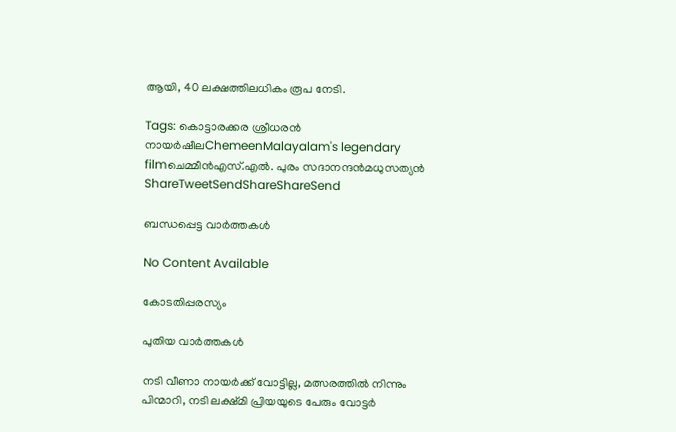ആയി, 40 ലക്ഷത്തിലധികം രൂപ നേടി.

Tags: കൊട്ടാരക്കര ശ്രീധരന്‍ നായര്‍ഷീലChemeenMalayalam's legendary filmചെമ്മീന്‍എസ്.എല്‍. പുരം സദാനന്ദന്‍മധുസത്യന്‍
ShareTweetSendShareShareSend

ബന്ധപ്പെട്ട വാര്‍ത്തകള്‍

No Content Available

കോടതിപ്പരസ്യം

പുതിയ വാര്‍ത്തകള്‍

നടി വീണാ നായര്‍ക്ക് വോട്ടില്ല, മത്സരത്തില്‍ നിന്നും പിന്മാറി, നടി ലക്ഷ്മി പ്രിയയുടെ പേരും വോട്ടര്‍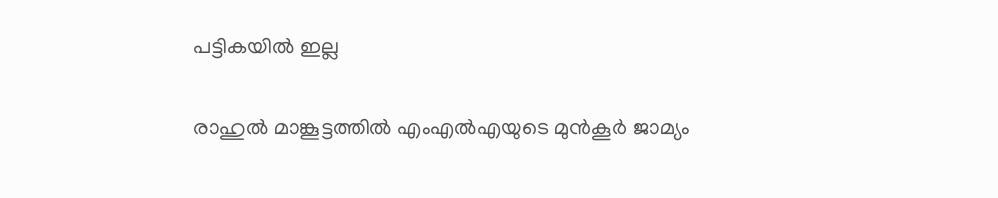പട്ടികയില്‍ ഇല്ല

രാഹുല്‍ മാങ്കൂട്ടത്തില്‍ എംഎല്‍എയുടെ മുന്‍കൂര്‍ ജാമ്യം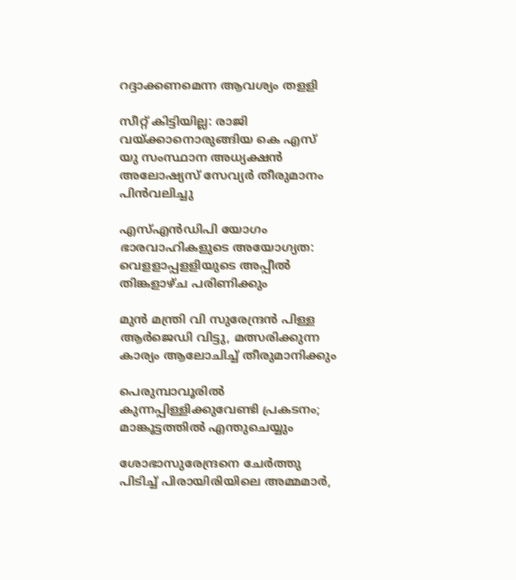റദ്ദാക്കണമെന്ന ആവശ്യം തളളി

സീറ്റ് കിട്ടിയില്ല: രാജി വയ്‌ക്കാനൊരുങ്ങിയ കെ എസ് യു സംസ്ഥാന അധ്യക്ഷന്‍ അലോഷ്യസ് സേവ്യര്‍ തീരുമാനം പിന്‍വലിച്ചു

എസ്എന്‍ഡിപി യോഗം ഭാരവാഹികളുടെ അയോഗ്യത: വെളളാപ്പളളിയുടെ അപ്പീല്‍ തിങ്കളാഴ്ച പരിണിക്കും

മുന്‍ മന്ത്രി വി സുരേന്ദ്രന്‍ പിള്ള ആര്‍ജെഡി വിട്ടു, മത്സരിക്കുന്ന കാര്യം ആലോചിച്ച് തീരുമാനിക്കും

പെരുമ്പാവൂരിൽ കുന്നപ്പിള്ളിക്കുവേണ്ടി പ്രകടനം; മാങ്കൂട്ടത്തിൽ എന്തുചെയ്യും

ശോഭാസുരേന്ദ്രനെ ചേര്‍ത്തു പിടിച്ച് പിരായിരിയിലെ അമ്മമാര്‍,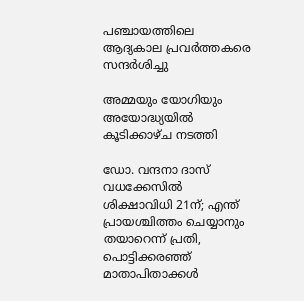പഞ്ചായത്തിലെ ആദ്യകാല പ്രവര്‍ത്തകരെ സന്ദര്‍ശിച്ചു

അമ്മയും യോഗിയും അയോദ്ധ്യയിൽ കൂടിക്കാഴ്ച നടത്തി

ഡോ. വന്ദനാ ദാസ് വധക്കേസിൽ ശിക്ഷാവിധി 21ന്; എന്ത് പ്രായശ്ചിത്തം ചെയ്യാനും തയാറെന്ന് പ്രതി, പൊട്ടിക്കരഞ്ഞ് മാതാപിതാക്കൾ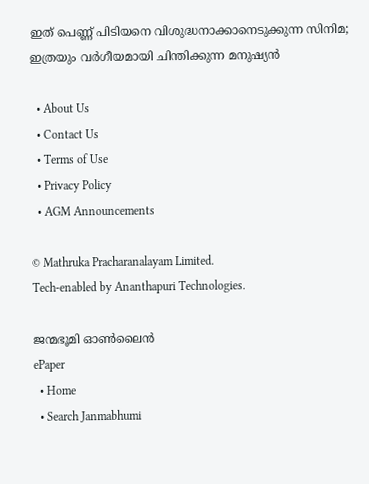ഇത് പെണ്ണ് പിടിയനെ വിശുദ്ധനാക്കാനെടുക്കുന്ന സിനിമ; ഇത്രയും വർഗീയമായി ചിന്തിക്കുന്ന മനുഷ്യൻ

  • About Us
  • Contact Us
  • Terms of Use
  • Privacy Policy
  • AGM Announcements

© Mathruka Pracharanalayam Limited.
Tech-enabled by Ananthapuri Technologies.

ജന്മഭൂമി ഓണ്‍ലൈന്‍
ePaper
  • Home
  • Search Janmabhumi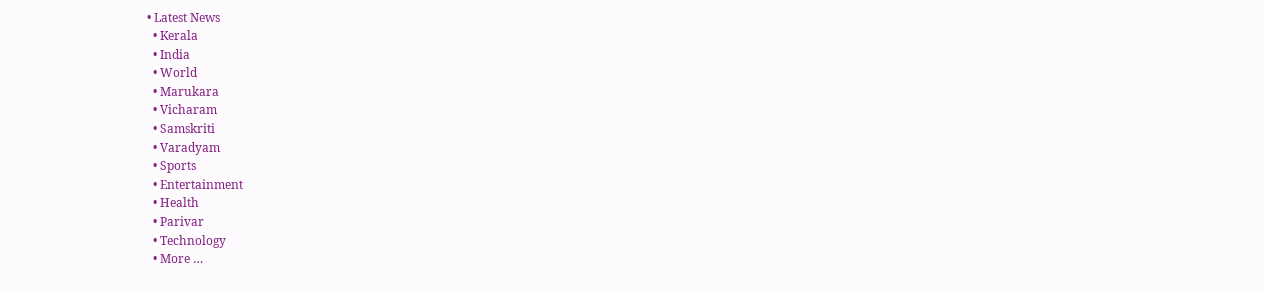• Latest News
  • Kerala
  • India
  • World
  • Marukara
  • Vicharam
  • Samskriti
  • Varadyam
  • Sports
  • Entertainment
  • Health
  • Parivar
  • Technology
  • More …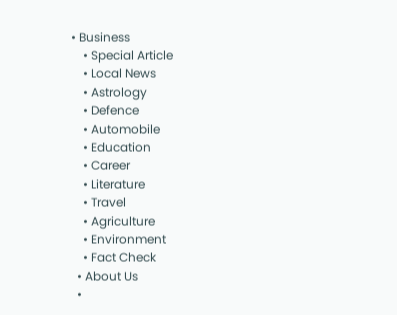• Business
    • Special Article
    • Local News
    • Astrology
    • Defence
    • Automobile
    • Education
    • Career
    • Literature
    • Travel
    • Agriculture
    • Environment
    • Fact Check
  • About Us
  •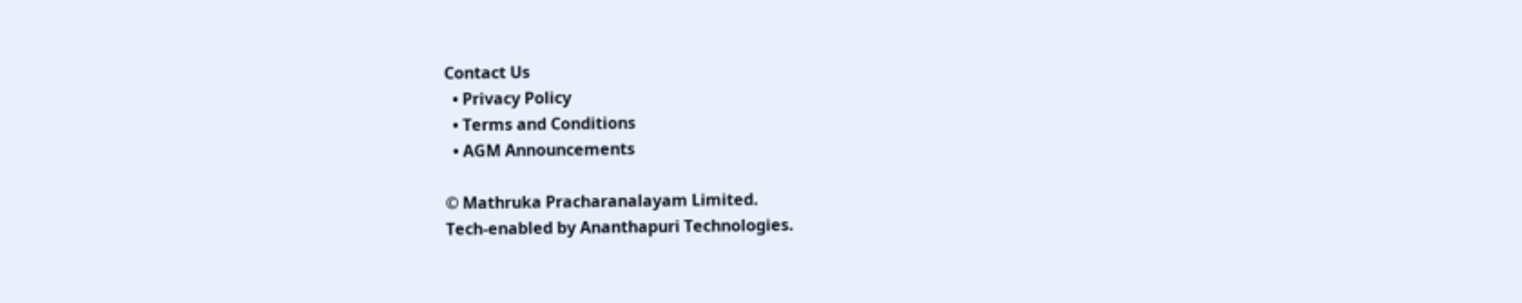Contact Us
  • Privacy Policy
  • Terms and Conditions
  • AGM Announcements

© Mathruka Pracharanalayam Limited.
Tech-enabled by Ananthapuri Technologies.